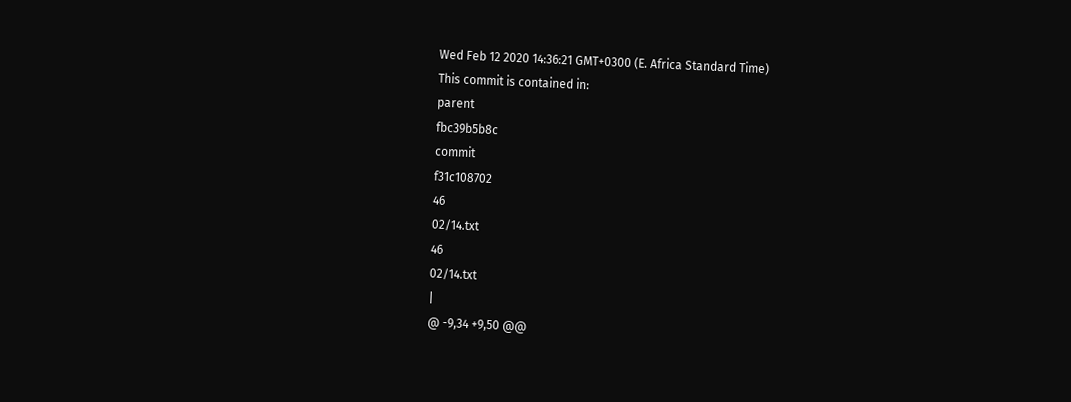Wed Feb 12 2020 14:36:21 GMT+0300 (E. Africa Standard Time)
This commit is contained in:
parent
fbc39b5b8c
commit
f31c108702
46
02/14.txt
46
02/14.txt
|
@ -9,34 +9,50 @@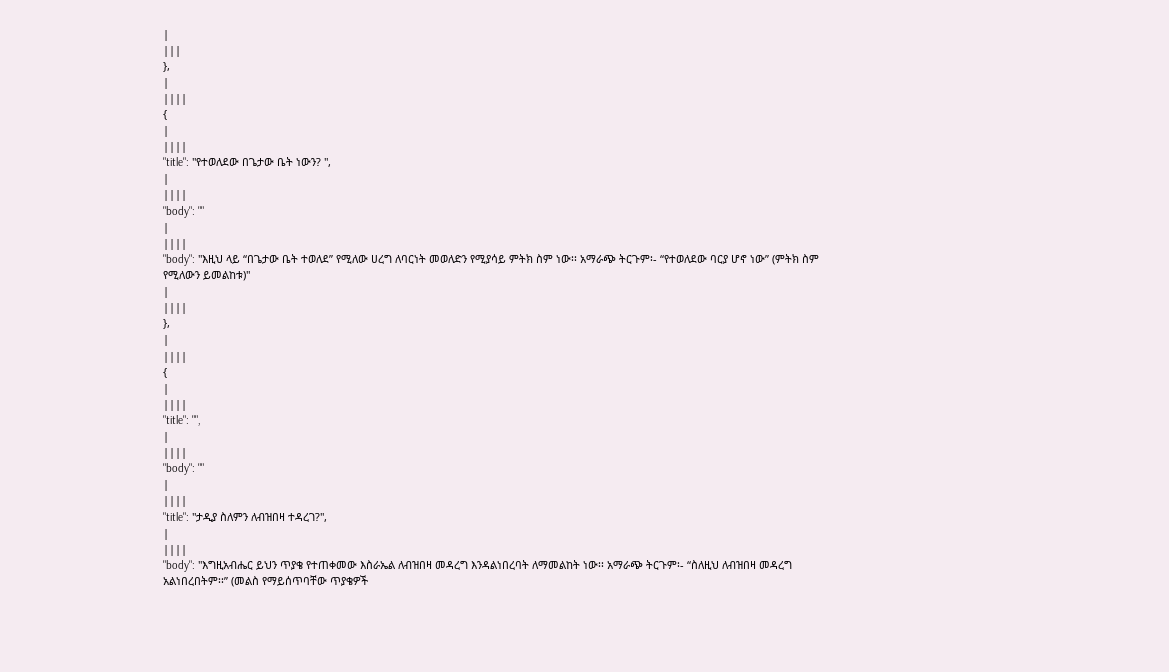|
|||
},
|
||||
{
|
||||
"title": "የተወለደው በጌታው ቤት ነውን? ",
|
||||
"body": ""
|
||||
"body": "እዚህ ላይ “በጌታው ቤት ተወለደ” የሚለው ሀረግ ለባርነት መወለድን የሚያሳይ ምትክ ስም ነው፡፡ አማራጭ ትርጉም፡- “የተወለደው ባርያ ሆኖ ነው” (ምትክ ስም የሚለውን ይመልከቱ)"
|
||||
},
|
||||
{
|
||||
"title": "",
|
||||
"body": ""
|
||||
"title": "ታዲያ ስለምን ለብዝበዛ ተዳረገ?",
|
||||
"body": "እግዚአብሔር ይህን ጥያቄ የተጠቀመው እስራኤል ለብዝበዛ መዳረግ እንዳልነበረባት ለማመልከት ነው፡፡ አማራጭ ትርጉም፡- “ስለዚህ ለብዝበዛ መዳረግ አልነበረበትም፡፡” (መልስ የማይሰጥባቸው ጥያቄዎች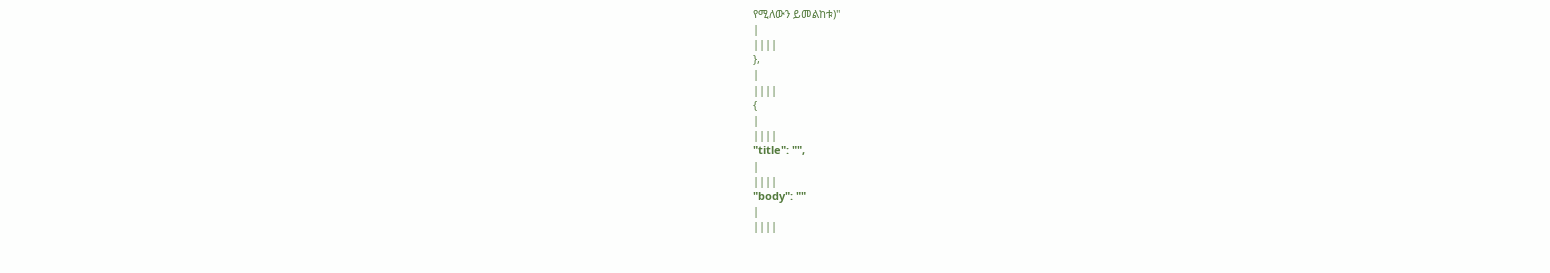የሚለውን ይመልከቱ)"
|
||||
},
|
||||
{
|
||||
"title": "",
|
||||
"body": ""
|
||||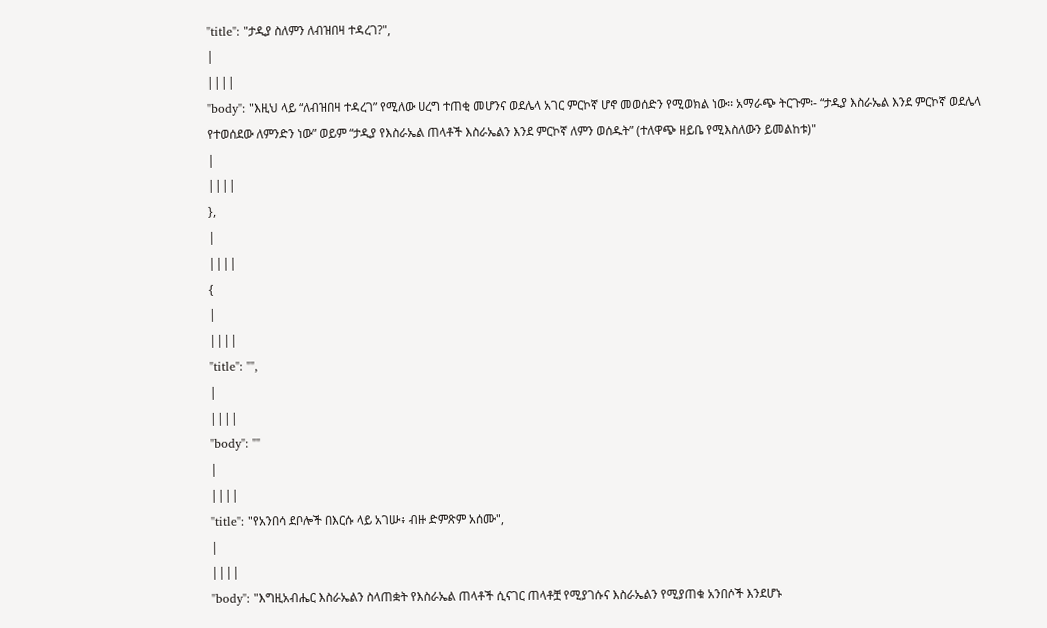"title": "ታዲያ ስለምን ለብዝበዛ ተዳረገ?",
|
||||
"body": "እዚህ ላይ “ለብዝበዛ ተዳረገ” የሚለው ሀረግ ተጠቂ መሆንና ወደሌላ አገር ምርኮኛ ሆኖ መወሰድን የሚወክል ነው፡፡ አማራጭ ትርጉም፡- “ታዲያ እስራኤል እንደ ምርኮኛ ወደሌላ የተወሰደው ለምንድን ነው” ወይም “ታዲያ የእስራኤል ጠላቶች እስራኤልን እንደ ምርኮኛ ለምን ወሰዱት” (ተለዋጭ ዘይቤ የሚእስለውን ይመልከቱ)"
|
||||
},
|
||||
{
|
||||
"title": "",
|
||||
"body": ""
|
||||
"title": "የአንበሳ ደቦሎች በእርሱ ላይ አገሡ፥ ብዙ ድምጽም አሰሙ",
|
||||
"body": "እግዚአብሔር እስራኤልን ስላጠቋት የእስራኤል ጠላቶች ሲናገር ጠላቶቿ የሚያገሱና እስራኤልን የሚያጠቁ አንበሶች እንደሆኑ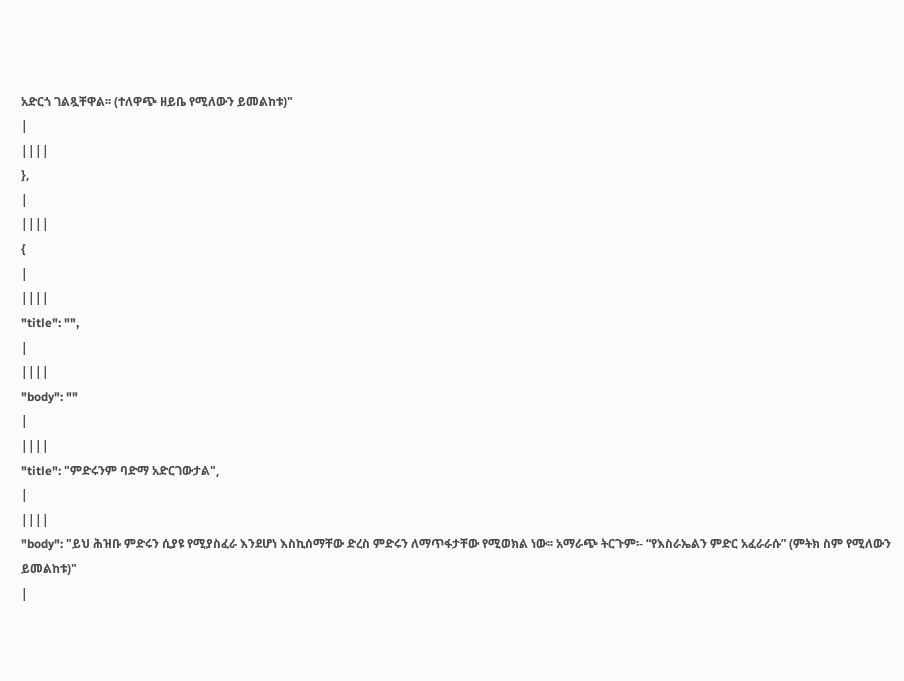አድርጎ ገልጿቸዋል፡፡ (ተለዋጭ ዘይቤ የሚለውን ይመልከቱ)"
|
||||
},
|
||||
{
|
||||
"title": "",
|
||||
"body": ""
|
||||
"title": "ምድሩንም ባድማ አድርገውታል",
|
||||
"body": "ይህ ሕዝቡ ምድሩን ሲያዩ የሚያስፈራ እንደሆነ እስኪሰማቸው ድረስ ምድሩን ለማጥፋታቸው የሚወክል ነው፡፡ አማራጭ ትርጉም፡- “የእስራኤልን ምድር አፈራራሱ” (ምትክ ስም የሚለውን ይመልከቱ)"
|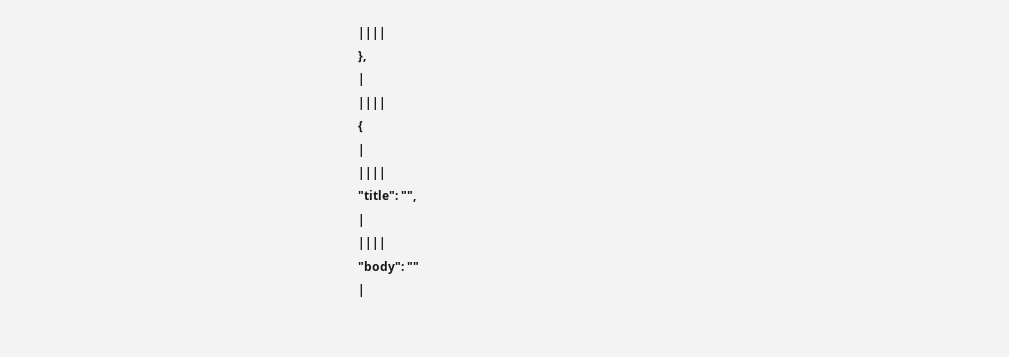||||
},
|
||||
{
|
||||
"title": "",
|
||||
"body": ""
|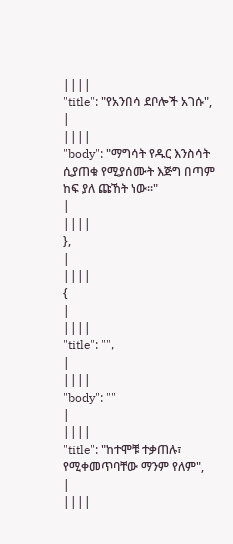||||
"title": "የአንበሳ ደቦሎች አገሱ",
|
||||
"body": "ማግሳት የዱር እንስሳት ሲያጠቁ የሚያሰሙት እጅግ በጣም ከፍ ያለ ጩኸት ነው፡፡"
|
||||
},
|
||||
{
|
||||
"title": "",
|
||||
"body": ""
|
||||
"title": "ከተሞቹ ተቃጠሉ፣ የሚቀመጥባቸው ማንም የለም",
|
||||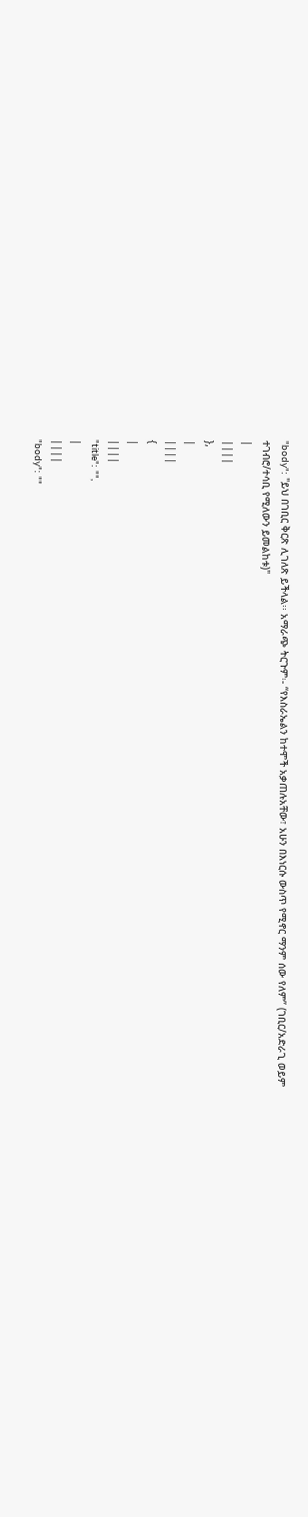"body": "ይህ በገቢር ቅርጽ ሊገለጽ ይችላል፡፡ አማራጭ ትርጉም፡- “የእስራኤልን ከተሞች አቃጠሉአቸው፣ አሁን በእነርሱ ውስጥ የሚኖር ማንም ሰው የለም” (ገቢር/አድራጊ ወይም ተገብሮ/ተሳቢ የሚለውን ይመልከቱ)"
|
||||
},
|
||||
{
|
||||
"title": "",
|
||||
"body": ""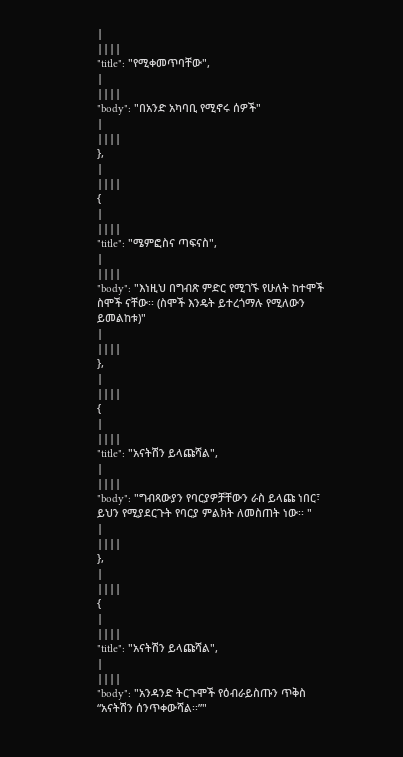|
||||
"title": "የሚቀመጥባቸው",
|
||||
"body": "በአንድ አካባቢ የሚኖሩ ሰዎች"
|
||||
},
|
||||
{
|
||||
"title": "ሜምፎስና ጣፍናስ",
|
||||
"body": "እነዚህ በግብጽ ምድር የሚገኙ የሁለት ከተሞች ስሞች ናቸው፡፡ (ስሞች እንዴት ይተረጎማሉ የሚለውን ይመልከቱ)"
|
||||
},
|
||||
{
|
||||
"title": "አናትሽን ይላጩሻል",
|
||||
"body": "ግብጻውያን የባርያዎቻቸውን ራስ ይላጩ ነበር፣ ይህን የሚያደርጉት የባርያ ምልክት ለመስጠት ነው፡፡ "
|
||||
},
|
||||
{
|
||||
"title": "አናትሽን ይላጩሻል",
|
||||
"body": "አንዳንድ ትርጉሞች የዕብራይስጡን ጥቅስ “አናትሽን ሰንጥቀውሻል፡፡”"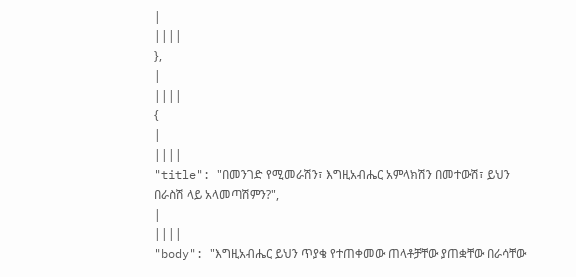|
||||
},
|
||||
{
|
||||
"title": "በመንገድ የሚመራሽን፣ እግዚአብሔር አምላክሽን በመተውሽ፣ ይህን በራስሽ ላይ አላመጣሽምን?",
|
||||
"body": "እግዚአብሔር ይህን ጥያቄ የተጠቀመው ጠላቶቻቸው ያጠቋቸው በራሳቸው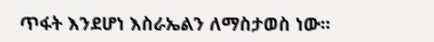ጥፋት እንደሆነ እስራኤልን ለማስታወስ ነው፡፡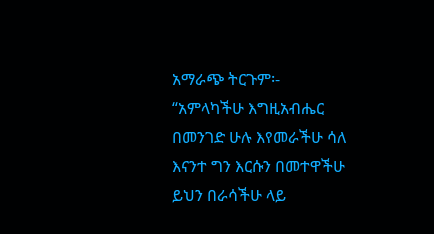አማራጭ ትርጉም፡- “አምላካችሁ እግዚአብሔር በመንገድ ሁሉ እየመራችሁ ሳለ እናንተ ግን እርሱን በመተዋችሁ ይህን በራሳችሁ ላይ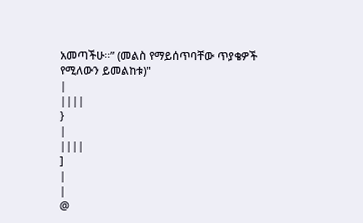አመጣችሁ፡፡” (መልስ የማይሰጥባቸው ጥያቄዎች የሚለውን ይመልከቱ)"
|
||||
}
|
||||
]
|
|
@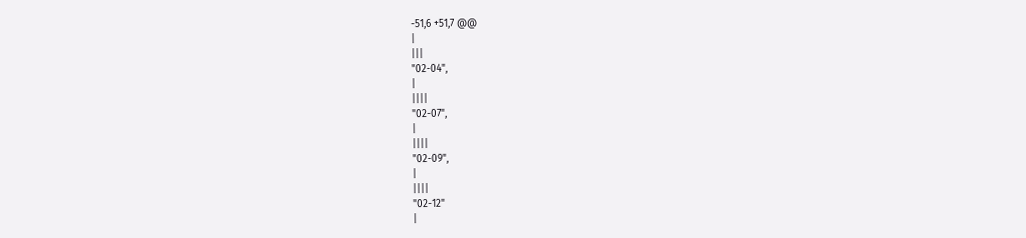-51,6 +51,7 @@
|
|||
"02-04",
|
||||
"02-07",
|
||||
"02-09",
|
||||
"02-12"
|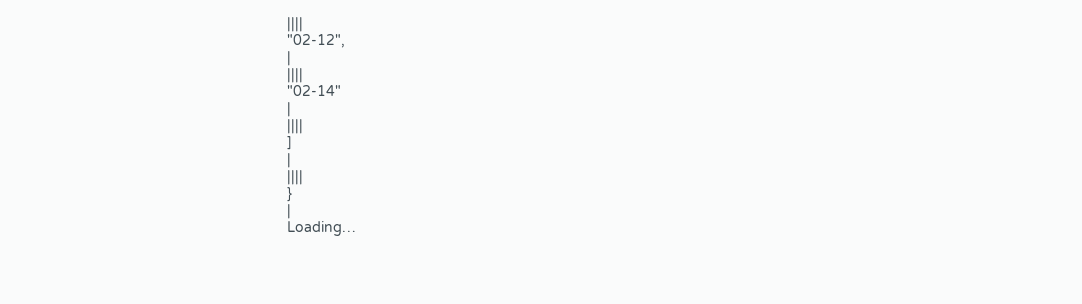||||
"02-12",
|
||||
"02-14"
|
||||
]
|
||||
}
|
Loading…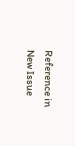Reference in New Issue